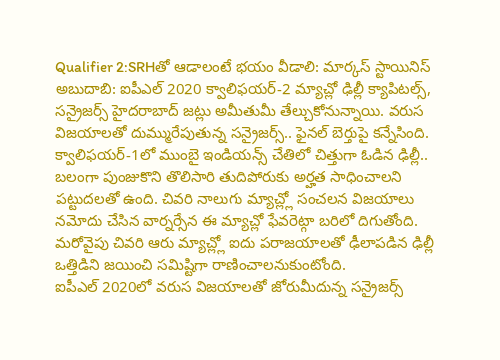Qualifier 2:SRHతో ఆడాలంటే భయం వీడాలి: మార్కస్ స్టాయినిస్
అబుదాబి: ఐపీఎల్ 2020 క్వాలిఫయర్-2 మ్యాచ్లో ఢిల్లీ క్యాపిటల్స్, సన్రైజర్స్ హైదరాబాద్ జట్లు అమీతుమీ తేల్చుకోనున్నాయి. వరుస విజయాలతో దుమ్మురేపుతున్న సన్రైజర్స్.. ఫైనల్ బెర్తుపై కన్నేసింది. క్వాలిఫయర్-1లో ముంబై ఇండియన్స్ చేతిలో చిత్తుగా ఓడిన ఢిల్లీ.. బలంగా పుంజుకొని తొలిసారి తుదిపోరుకు అర్హత సాధించాలని పట్టుదలతో ఉంది. చివరి నాలుగు మ్యాచ్ల్లో సంచలన విజయాలు నమోదు చేసిన వార్నర్సేన ఈ మ్యాచ్లో ఫేవరెట్గా బరిలో దిగుతోంది. మరోవైపు చివరి ఆరు మ్యాచ్ల్లో ఐదు పరాజయాలతో ఢీలాపడిన ఢిల్లీ ఒత్తిడిని జయించి సమిష్టిగా రాణించాలనుకుంటోంది.
ఐపీఎల్ 2020లో వరుస విజయాలతో జోరుమీదున్న సన్రైజర్స్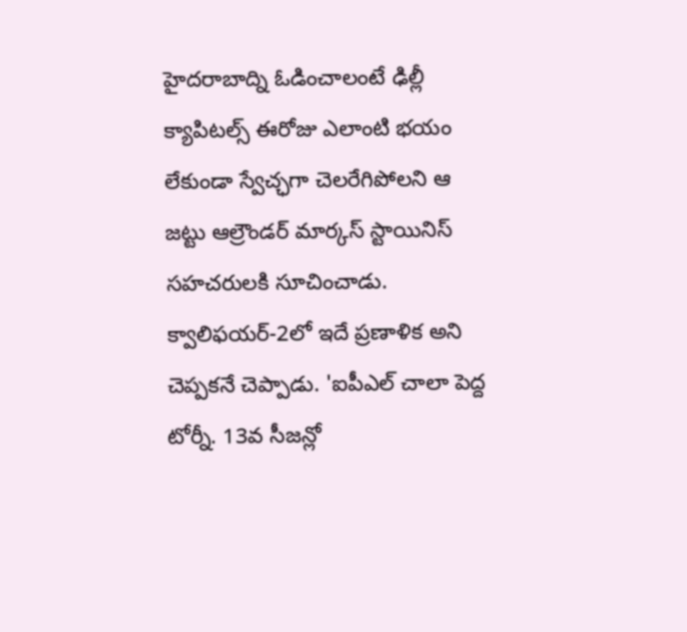హైదరాబాద్ని ఓడించాలంటే ఢిల్లీ క్యాపిటల్స్ ఈరోజు ఎలాంటి భయం లేకుండా స్వేచ్ఛగా చెలరేగిపోలని ఆ జట్టు ఆల్రౌండర్ మార్కస్ స్టాయినిస్ సహచరులకి సూచించాడు. క్వాలిఫయర్-2లో ఇదే ప్రణాళిక అని చెప్పకనే చెప్పాడు. 'ఐపీఎల్ చాలా పెద్ద టోర్నీ. 13వ సీజన్లో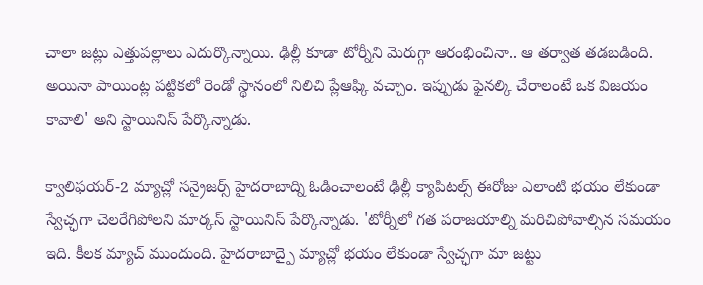చాలా జట్లు ఎత్తుపల్లాలు ఎదుర్కొన్నాయి. ఢిల్లీ కూడా టోర్నీని మెరుగ్గా ఆరంభించినా.. ఆ తర్వాత తడబడింది. అయినా పాయింట్ల పట్టికలో రెండో స్థానంలో నిలిచి ప్లేఆఫ్కి వచ్చాం. ఇప్పుడు ఫైనల్కి చేరాలంటే ఒక విజయం కావాలి' అని స్టాయినిస్ పేర్కొన్నాడు.

క్వాలిఫయర్-2 మ్యాచ్లో సన్రైజర్స్ హైదరాబాద్ని ఓడించాలంటే ఢిల్లీ క్యాపిటల్స్ ఈరోజు ఎలాంటి భయం లేకుండా స్వేచ్ఛగా చెలరేగిపోలని మార్కస్ స్టాయినిస్ పేర్కొన్నాడు. 'టోర్నీలో గత పరాజయాల్ని మరిచిపోవాల్సిన సమయం ఇది. కీలక మ్యాచ్ ముందుంది. హైదరాబాద్పై మ్యాచ్లో భయం లేకుండా స్వేచ్ఛగా మా జట్టు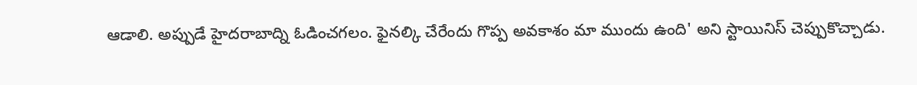ఆడాలి. అప్పుడే హైదరాబాద్ని ఓడించగలం. ఫైనల్కి చేరేందు గొప్ప అవకాశం మా ముందు ఉంది' అని స్టాయినిస్ చెప్పుకొచ్చాడు.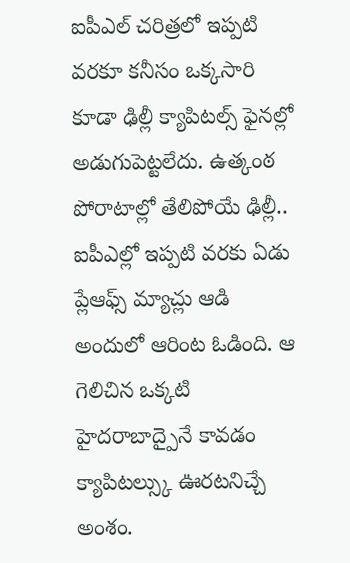ఐపీఎల్ చరిత్రలో ఇప్పటి వరకూ కనీసం ఒక్కసారి కూడా ఢిల్లీ క్యాపిటల్స్ ఫైనల్లో అడుగుపెట్టలేదు. ఉత్కంఠ పోరాటాల్లో తేలిపోయే ఢిల్లీ.. ఐపీఎల్లో ఇప్పటి వరకు ఏడు ప్లేఆఫ్స్ మ్యాచ్లు ఆడి అందులో ఆరింట ఓడింది. ఆ గెలిచిన ఒక్కటి హైదరాబాద్పైనే కావడం క్యాపిటల్స్కు ఊరటనిచ్చే అంశం.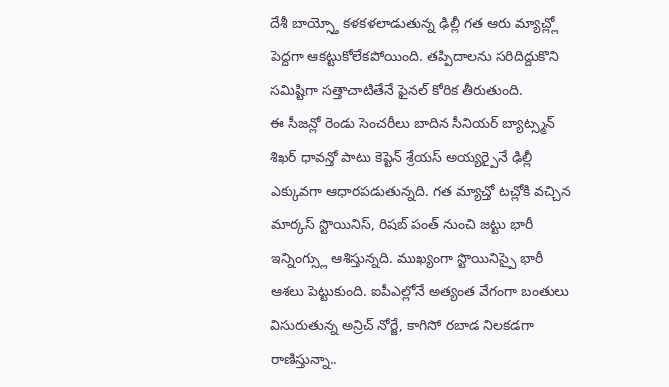దేశీ బాయ్స్తో కళకళలాడుతున్న ఢిల్లీ గత ఆరు మ్యాచ్ల్లో పెద్దగా ఆకట్టుకోలేకపోయింది. తప్పిదాలను సరిదిద్దుకొని సమిష్టిగా సత్తాచాటితేనే ఫైనల్ కోరిక తీరుతుంది.
ఈ సీజన్లో రెండు సెంచరీలు బాదిన సీనియర్ బ్యాట్స్మన్ శిఖర్ ధావన్తో పాటు కెప్టెన్ శ్రేయస్ అయ్యర్పైనే ఢిల్లీ ఎక్కువగా ఆధారపడుతున్నది. గత మ్యాచ్తో టచ్లోకి వచ్చిన మార్కస్ స్టొయినిస్, రిషబ్ పంత్ నుంచి జట్టు భారీ ఇన్నింగ్స్లు ఆశిస్తున్నది. ముఖ్యంగా స్టొయినిస్పై భారీ ఆశలు పెట్టుకుంది. ఐపీఎల్లోనే అత్యంత వేగంగా బంతులు విసురుతున్న అన్రిచ్ నోర్జే, కాగిసో రబాడ నిలకడగా రాణిస్తున్నా..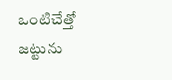ఒంటిచేత్తో జట్టును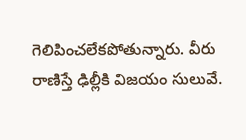గెలిపించలేకపోతున్నారు. వీరు రాణిస్తే ఢిల్లీకి విజయం సులువే.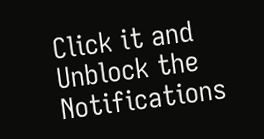Click it and Unblock the Notifications